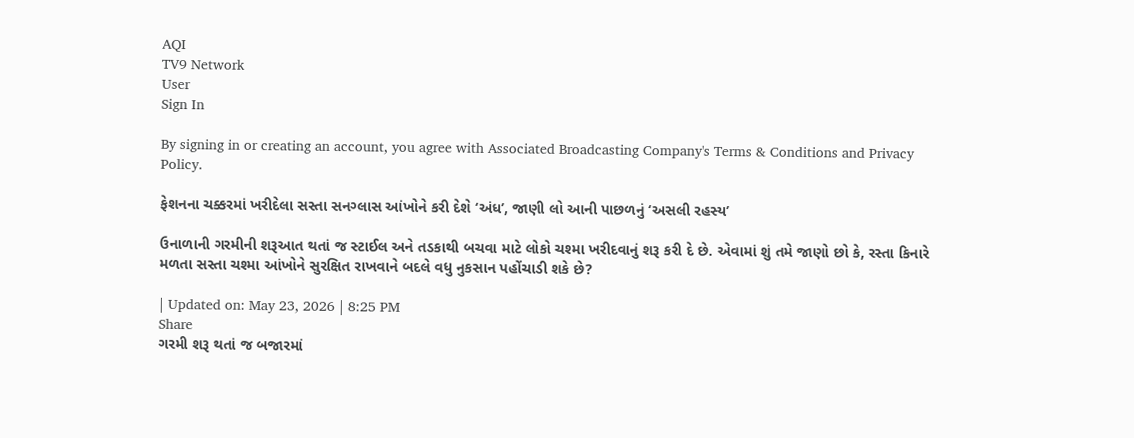AQI
TV9 Network
User
Sign In

By signing in or creating an account, you agree with Associated Broadcasting Company's Terms & Conditions and Privacy Policy.

ફેશનના ચક્કરમાં ખરીદેલા સસ્તા સનગ્લાસ આંખોને કરી દેશે ‘અંધ’, જાણી લો આની પાછળનું ‘અસલી રહસ્ય’

ઉનાળાની ગરમીની શરૂઆત થતાં જ સ્ટાઈલ અને તડકાથી બચવા માટે લોકો ચશ્મા ખરીદવાનું શરૂ કરી દે છે. એવામાં શું તમે જાણો છો કે, રસ્તા કિનારે મળતા સસ્તા ચશ્મા આંખોને સુરક્ષિત રાખવાને બદલે વધુ નુકસાન પહોંચાડી શકે છે?

| Updated on: May 23, 2026 | 8:25 PM
Share
ગરમી શરૂ થતાં જ બજારમાં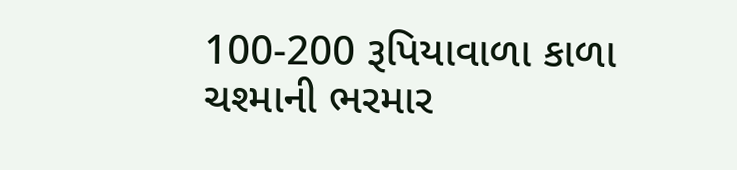100-200 રૂપિયાવાળા કાળા ચશ્માની ભરમાર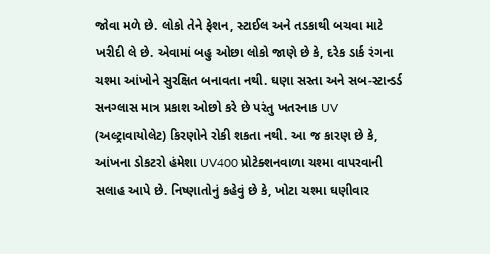જોવા મળે છે. લોકો તેને ફેશન, સ્ટાઈલ અને તડકાથી બચવા માટે ખરીદી લે છે. એવામાં બહુ ઓછા લોકો જાણે છે કે, દરેક ડાર્ક રંગના ચશ્મા આંખોને સુરક્ષિત બનાવતા નથી. ઘણા સસ્તા અને સબ-સ્ટાન્ડર્ડ સનગ્લાસ માત્ર પ્રકાશ ઓછો કરે છે પરંતુ ખતરનાક UV (અલ્ટ્રાવાયોલેટ) કિરણોને રોકી શકતા નથી. આ જ કારણ છે કે, આંખના ડોકટરો હંમેશા UV400 પ્રોટેક્શનવાળા ચશ્મા વાપરવાની સલાહ આપે છે. નિષ્ણાતોનું કહેવું છે કે, ખોટા ચશ્મા ઘણીવાર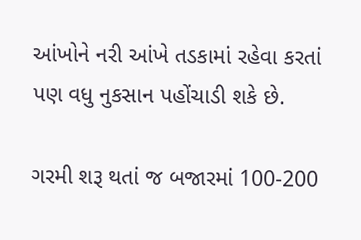આંખોને નરી આંખે તડકામાં રહેવા કરતાં પણ વધુ નુકસાન પહોંચાડી શકે છે.

ગરમી શરૂ થતાં જ બજારમાં 100-200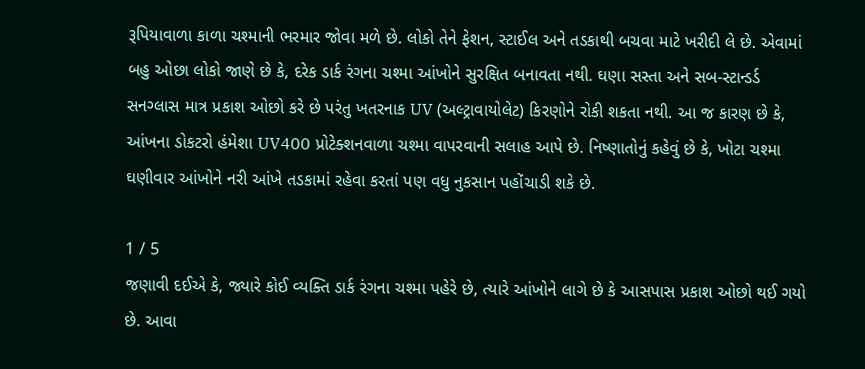રૂપિયાવાળા કાળા ચશ્માની ભરમાર જોવા મળે છે. લોકો તેને ફેશન, સ્ટાઈલ અને તડકાથી બચવા માટે ખરીદી લે છે. એવામાં બહુ ઓછા લોકો જાણે છે કે, દરેક ડાર્ક રંગના ચશ્મા આંખોને સુરક્ષિત બનાવતા નથી. ઘણા સસ્તા અને સબ-સ્ટાન્ડર્ડ સનગ્લાસ માત્ર પ્રકાશ ઓછો કરે છે પરંતુ ખતરનાક UV (અલ્ટ્રાવાયોલેટ) કિરણોને રોકી શકતા નથી. આ જ કારણ છે કે, આંખના ડોકટરો હંમેશા UV400 પ્રોટેક્શનવાળા ચશ્મા વાપરવાની સલાહ આપે છે. નિષ્ણાતોનું કહેવું છે કે, ખોટા ચશ્મા ઘણીવાર આંખોને નરી આંખે તડકામાં રહેવા કરતાં પણ વધુ નુકસાન પહોંચાડી શકે છે.

1 / 5
જણાવી દઈએ કે, જ્યારે કોઈ વ્યક્તિ ડાર્ક રંગના ચશ્મા પહેરે છે, ત્યારે આંખોને લાગે છે કે આસપાસ પ્રકાશ ઓછો થઈ ગયો છે. આવા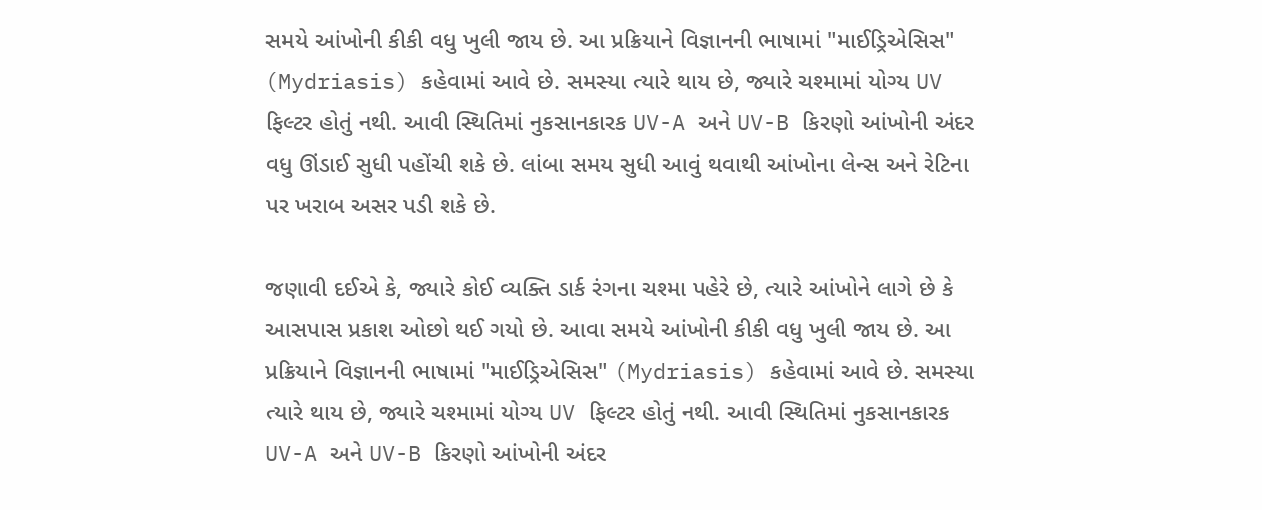સમયે આંખોની કીકી વધુ ખુલી જાય છે. આ પ્રક્રિયાને વિજ્ઞાનની ભાષામાં "માઈડ્રિએસિસ" (Mydriasis) કહેવામાં આવે છે. સમસ્યા ત્યારે થાય છે, જ્યારે ચશ્મામાં યોગ્ય UV ફિલ્ટર હોતું નથી. આવી સ્થિતિમાં નુકસાનકારક UV-A અને UV-B કિરણો આંખોની અંદર વધુ ઊંડાઈ સુધી પહોંચી શકે છે. લાંબા સમય સુધી આવું થવાથી આંખોના લેન્સ અને રેટિના પર ખરાબ અસર પડી શકે છે.

જણાવી દઈએ કે, જ્યારે કોઈ વ્યક્તિ ડાર્ક રંગના ચશ્મા પહેરે છે, ત્યારે આંખોને લાગે છે કે આસપાસ પ્રકાશ ઓછો થઈ ગયો છે. આવા સમયે આંખોની કીકી વધુ ખુલી જાય છે. આ પ્રક્રિયાને વિજ્ઞાનની ભાષામાં "માઈડ્રિએસિસ" (Mydriasis) કહેવામાં આવે છે. સમસ્યા ત્યારે થાય છે, જ્યારે ચશ્મામાં યોગ્ય UV ફિલ્ટર હોતું નથી. આવી સ્થિતિમાં નુકસાનકારક UV-A અને UV-B કિરણો આંખોની અંદર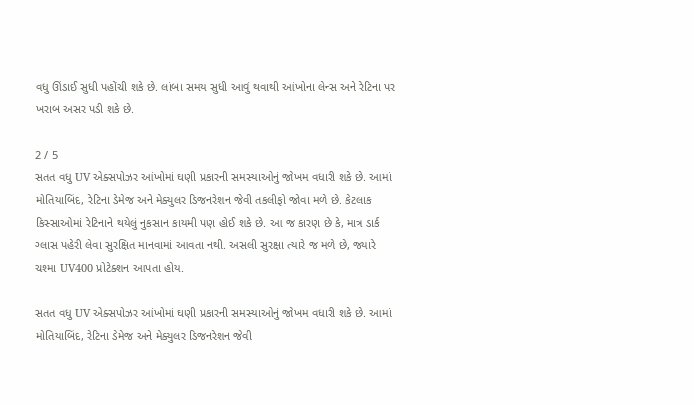વધુ ઊંડાઈ સુધી પહોંચી શકે છે. લાંબા સમય સુધી આવું થવાથી આંખોના લેન્સ અને રેટિના પર ખરાબ અસર પડી શકે છે.

2 / 5
સતત વધુ UV એક્સપોઝર આંખોમાં ઘણી પ્રકારની સમસ્યાઓનું જોખમ વધારી શકે છે. આમાં મોતિયાબિંદ, રેટિના ડેમેજ અને મેક્યુલર ડિજનરેશન જેવી તકલીફો જોવા મળે છે. કેટલાક કિસ્સાઓમાં રેટિનાને થયેલું નુકસાન કાયમી પણ હોઈ શકે છે. આ જ કારણ છે કે, માત્ર ડાર્ક ગ્લાસ પહેરી લેવા સુરક્ષિત માનવામાં આવતા નથી. અસલી સુરક્ષા ત્યારે જ મળે છે, જ્યારે ચશ્મા UV400 પ્રોટેક્શન આપતા હોય.

સતત વધુ UV એક્સપોઝર આંખોમાં ઘણી પ્રકારની સમસ્યાઓનું જોખમ વધારી શકે છે. આમાં મોતિયાબિંદ, રેટિના ડેમેજ અને મેક્યુલર ડિજનરેશન જેવી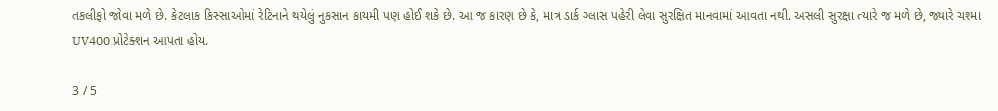તકલીફો જોવા મળે છે. કેટલાક કિસ્સાઓમાં રેટિનાને થયેલું નુકસાન કાયમી પણ હોઈ શકે છે. આ જ કારણ છે કે, માત્ર ડાર્ક ગ્લાસ પહેરી લેવા સુરક્ષિત માનવામાં આવતા નથી. અસલી સુરક્ષા ત્યારે જ મળે છે, જ્યારે ચશ્મા UV400 પ્રોટેક્શન આપતા હોય.

3 / 5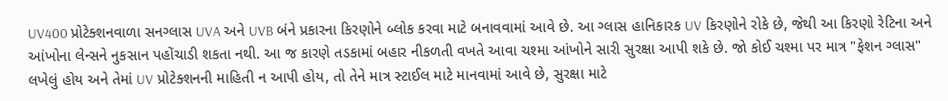UV400 પ્રોટેક્શનવાળા સનગ્લાસ UVA અને UVB બંને પ્રકારના કિરણોને બ્લોક કરવા માટે બનાવવામાં આવે છે. આ ગ્લાસ હાનિકારક UV કિરણોને રોકે છે, જેથી આ કિરણો રેટિના અને આંખોના લેન્સને નુકસાન પહોંચાડી શકતા નથી. આ જ કારણે તડકામાં બહાર નીકળતી વખતે આવા ચશ્મા આંખોને સારી સુરક્ષા આપી શકે છે. જો કોઈ ચશ્મા પર માત્ર "ફેશન ગ્લાસ" લખેલું હોય અને તેમાં UV પ્રોટેક્શનની માહિતી ન આપી હોય, તો તેને માત્ર સ્ટાઈલ માટે માનવામાં આવે છે, સુરક્ષા માટે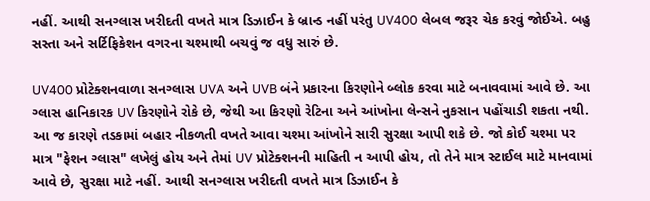નહીં. આથી સનગ્લાસ ખરીદતી વખતે માત્ર ડિઝાઈન કે બ્રાન્ડ નહીં પરંતુ UV400 લેબલ જરૂર ચેક કરવું જોઈએ. બહુ સસ્તા અને સર્ટિફિકેશન વગરના ચશ્માથી બચવું જ વધુ સારું છે.

UV400 પ્રોટેક્શનવાળા સનગ્લાસ UVA અને UVB બંને પ્રકારના કિરણોને બ્લોક કરવા માટે બનાવવામાં આવે છે. આ ગ્લાસ હાનિકારક UV કિરણોને રોકે છે, જેથી આ કિરણો રેટિના અને આંખોના લેન્સને નુકસાન પહોંચાડી શકતા નથી. આ જ કારણે તડકામાં બહાર નીકળતી વખતે આવા ચશ્મા આંખોને સારી સુરક્ષા આપી શકે છે. જો કોઈ ચશ્મા પર માત્ર "ફેશન ગ્લાસ" લખેલું હોય અને તેમાં UV પ્રોટેક્શનની માહિતી ન આપી હોય, તો તેને માત્ર સ્ટાઈલ માટે માનવામાં આવે છે, સુરક્ષા માટે નહીં. આથી સનગ્લાસ ખરીદતી વખતે માત્ર ડિઝાઈન કે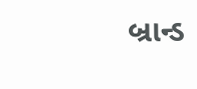બ્રાન્ડ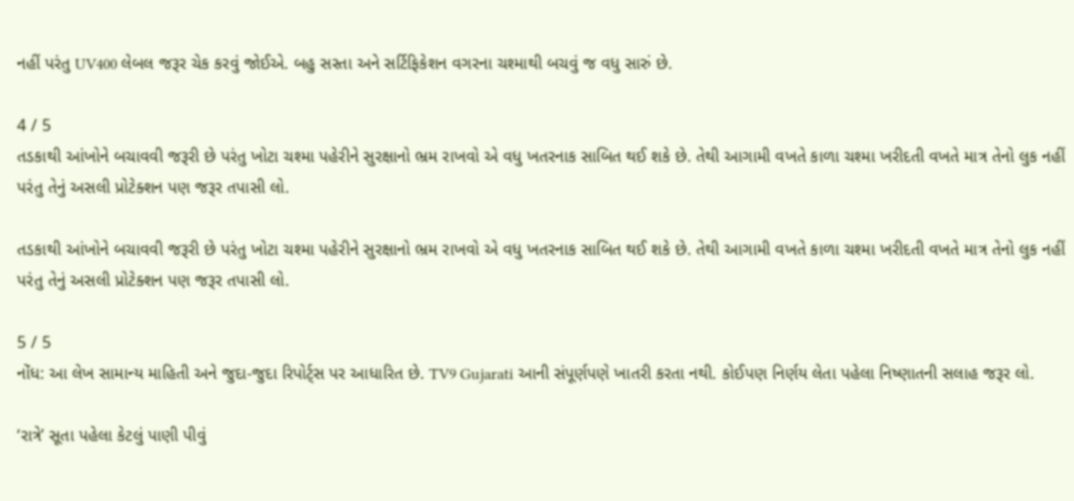નહીં પરંતુ UV400 લેબલ જરૂર ચેક કરવું જોઈએ. બહુ સસ્તા અને સર્ટિફિકેશન વગરના ચશ્માથી બચવું જ વધુ સારું છે.

4 / 5
તડકાથી આંખોને બચાવવી જરૂરી છે પરંતુ ખોટા ચશ્મા પહેરીને સુરક્ષાનો ભ્રમ રાખવો એ વધુ ખતરનાક સાબિત થઈ શકે છે. તેથી આગામી વખતે કાળા ચશ્મા ખરીદતી વખતે માત્ર તેનો લુક નહીં પરંતુ તેનું અસલી પ્રોટેક્શન પણ જરૂર તપાસી લો.

તડકાથી આંખોને બચાવવી જરૂરી છે પરંતુ ખોટા ચશ્મા પહેરીને સુરક્ષાનો ભ્રમ રાખવો એ વધુ ખતરનાક સાબિત થઈ શકે છે. તેથી આગામી વખતે કાળા ચશ્મા ખરીદતી વખતે માત્ર તેનો લુક નહીં પરંતુ તેનું અસલી પ્રોટેક્શન પણ જરૂર તપાસી લો.

5 / 5
નોંધ: આ લેખ સામાન્ય માહિતી અને જુદા-જુદા રિપોર્ટ્સ પર આધારિત છે. TV9 Gujarati આની સંપૂર્ણપણે ખાતરી કરતા નથી. કોઈપણ નિર્ણય લેતા પહેલા નિષ્ણાતની સલાહ જરૂર લો.

‘રાત્રે’ સૂતા પહેલા કેટલું પાણી પીવું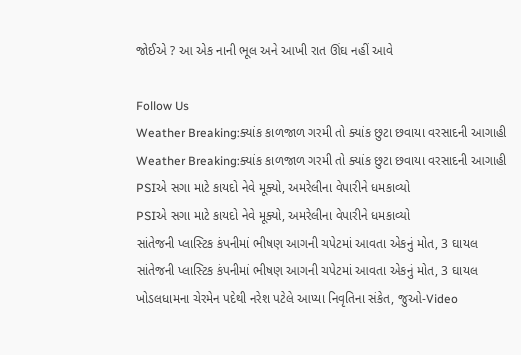જોઈએ ? આ એક નાની ભૂલ અને આખી રાત ઊંઘ નહીં આવે

Follow Us
Weather Breaking:ક્યાંક કાળજાળ ગરમી તો ક્યાંક છુટા છવાયા વરસાદની આગાહી
Weather Breaking:ક્યાંક કાળજાળ ગરમી તો ક્યાંક છુટા છવાયા વરસાદની આગાહી
PSIએ સગા માટે કાયદો નેવે મૂક્યો, અમરેલીના વેપારીને ધમકાવ્યો
PSIએ સગા માટે કાયદો નેવે મૂક્યો, અમરેલીના વેપારીને ધમકાવ્યો
સાંતેજની પ્લાસ્ટિક કંપનીમાં ભીષણ આગની ચપેટમાં આવતા એકનું મોત, 3 ઘાયલ
સાંતેજની પ્લાસ્ટિક કંપનીમાં ભીષણ આગની ચપેટમાં આવતા એકનું મોત, 3 ઘાયલ
ખોડલધામના ચેરમેન પદેથી નરેશ પટેલે આપ્યા નિવૃતિના સંકેત, જુઓ-Video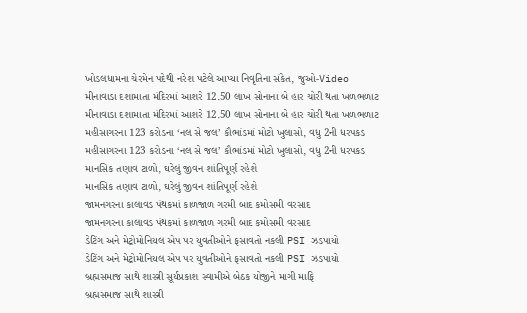ખોડલધામના ચેરમેન પદેથી નરેશ પટેલે આપ્યા નિવૃતિના સંકેત, જુઓ-Video
મીનાવાડા દશામાતા મંદિરમાં આશરે 12.50 લાખ સોનાના બે હાર ચોરી થતા ખળભળાટ
મીનાવાડા દશામાતા મંદિરમાં આશરે 12.50 લાખ સોનાના બે હાર ચોરી થતા ખળભળાટ
મહીસાગરના 123 કરોડના ‘નલ સે જલ’ કૌભાંડમાં મોટો ખુલાસો, વધુ 2ની ધરપકડ
મહીસાગરના 123 કરોડના ‘નલ સે જલ’ કૌભાંડમાં મોટો ખુલાસો, વધુ 2ની ધરપકડ
માનસિક તણાવ ટાળો, ઘરેલું જીવન શાંતિપૂર્ણ રહેશે
માનસિક તણાવ ટાળો, ઘરેલું જીવન શાંતિપૂર્ણ રહેશે
જામનગરના કાલાવડ પંથકમાં કાળજાળ ગરમી બાદ કમોસમી વરસાદ
જામનગરના કાલાવડ પંથકમાં કાળજાળ ગરમી બાદ કમોસમી વરસાદ
ડેટિંગ અને મેટ્રોમોનિયલ એપ પર યુવતીઓને ફસાવતો નકલી PSI ઝડપાયો
ડેટિંગ અને મેટ્રોમોનિયલ એપ પર યુવતીઓને ફસાવતો નકલી PSI ઝડપાયો
બ્રહ્મસમાજ સાથે શાસ્ત્રી સૂર્યપ્રકાશ સ્વામીએ બેઠક યોજીને માગી માફિ
બ્રહ્મસમાજ સાથે શાસ્ત્રી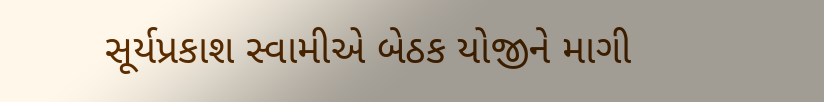સૂર્યપ્રકાશ સ્વામીએ બેઠક યોજીને માગી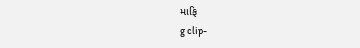માફિ
g clip-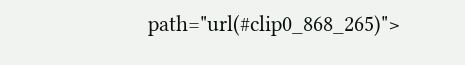path="url(#clip0_868_265)">